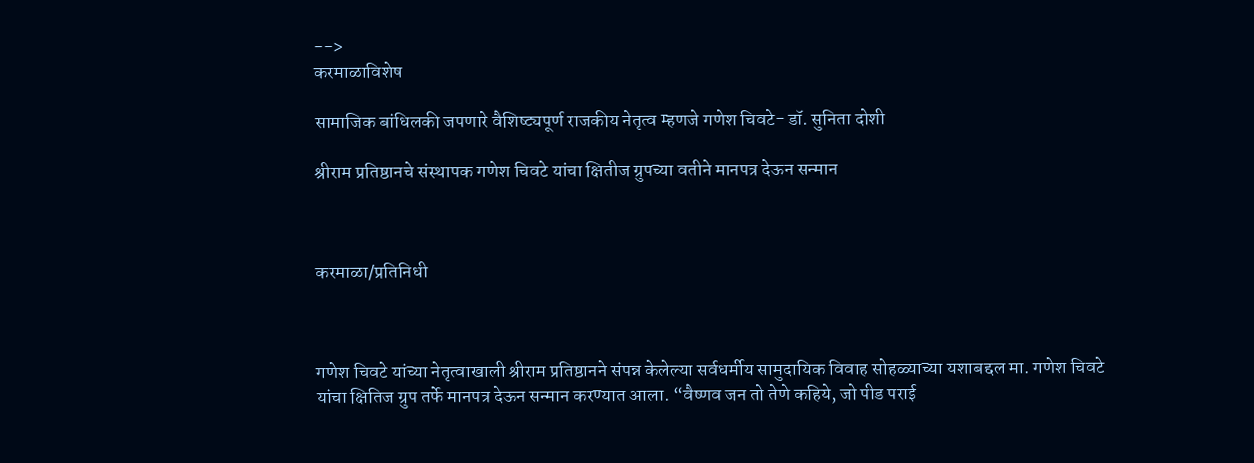-->
करमाळाविशेष

सामाजिक बांधिलकी जपणारे वैशिष्ट्यपूर्ण राजकीय नेतृत्व म्हणजे गणेश चिवटे- डॉ. सुनिता दोशी

श्रीराम प्रतिष्ठानचे संस्थापक गणेश चिवटे यांचा क्षितीज ग्रुपच्या वतीने मानपत्र देऊन सन्मान



करमाळा/प्रतिनिधी



गणेश चिवटे यांच्या नेतृत्वाखाली श्रीराम प्रतिष्ठानने संपन्न केलेल्या सर्वधर्मीय सामुदायिक विवाह सोहळ्याच्या यशाबद्दल मा. गणेश चिवटे यांचा क्षितिज ग्रुप तर्फे मानपत्र देऊन सन्मान करण्यात आला. “वैष्णव जन तो तेणे कहिये, जो पीड पराई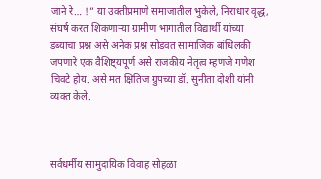जाने रे… !” या उक्तीप्रमाणे समाजातील भुकेले, निराधार वृद्ध, संघर्ष करत शिकणाऱ्या ग्रामीण भागातील विद्यार्थी यांच्या डब्याचा प्रश्न असे अनेक प्रश्न सोडवत सामाजिक बांधिलकी जपणारे एक वैशिष्ट्यपूर्ण असे राजकीय नेतृत्व म्हणजे गणेश चिवटे होय. असे मत क्षितिज ग्रुपच्या डॉ. सुनीता दोशी यांनी व्यक्त केले.



सर्वधर्मीय सामुदायिक विवाह सोहळा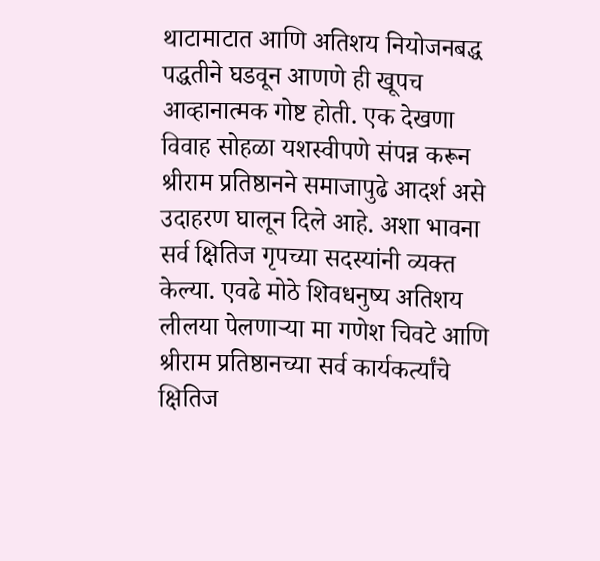थाटामाटात आणि अतिशय नियोजनबद्ध पद्धतीने घडवून आणणे ही खूपच आव्हानात्मक गोष्ट होती. एक देखणा विवाह सोहळा यशस्वीपणे संपन्न करून श्रीराम प्रतिष्ठानने समाजापुढे आदर्श असे उदाहरण घालून दिले आहे. अशा भावना सर्व क्षितिज गृपच्या सदस्यांनी व्यक्त केल्या. एवढे मोठे शिवधनुष्य अतिशय लीलया पेलणाऱ्या मा गणेश चिवटे आणि श्रीराम प्रतिष्ठानच्या सर्व कार्यकर्त्यांचे क्षितिज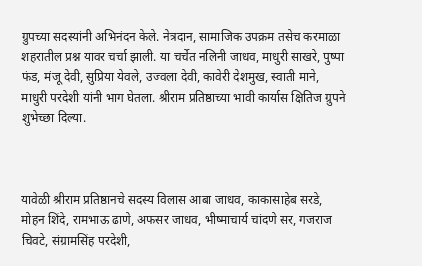ग्रुपच्या सदस्यांनी अभिनंदन केले. नेत्रदान, सामाजिक उपक्रम तसेच करमाळा शहरातील प्रश्न यावर चर्चा झाली. या चर्चेत नलिनी जाधव, माधुरी साखरे, पुष्पा फंड, मंजू देवी, सुप्रिया येवले, उज्वला देवी, कावेरी देशमुख, स्वाती माने, माधुरी परदेशी यांनी भाग घेतला. श्रीराम प्रतिष्ठाच्या भावी कार्यास क्षितिज ग्रुपने शुभेच्छा दिल्या.



यावेळी श्रीराम प्रतिष्ठानचे सदस्य विलास आबा जाधव, काकासाहेब सरडे, मोहन शिंदे, रामभाऊ ढाणे, अफसर जाधव, भीष्माचार्य चांदणे सर, गजराज चिवटे, संग्रामसिंह परदेशी,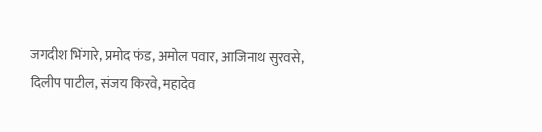जगदीश भिंगारे, प्रमोद फंड, अमोल पवार, आजिनाथ सुरवसे, दिलीप पाटील, संजय किरवे, महादेव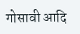गोसावी आदि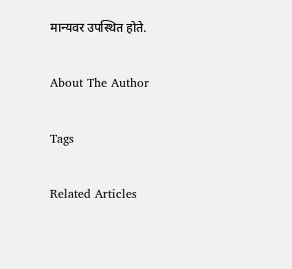मान्यवर उपस्थित होते.

About The Author

Tags

Related Articles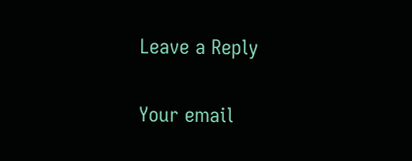Leave a Reply

Your email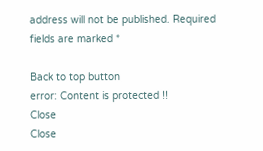address will not be published. Required fields are marked *

Back to top button
error: Content is protected !!
Close
Close